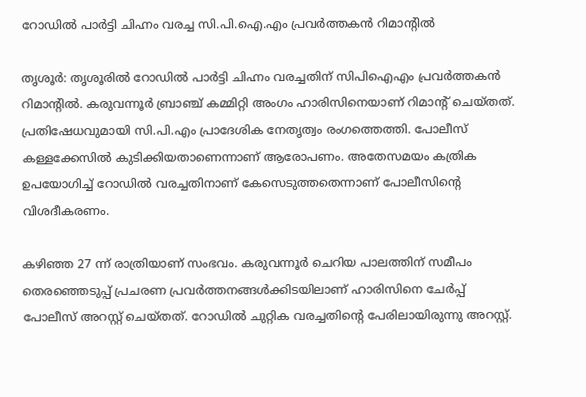റോഡില്‍ പാര്‍ട്ടി ചിഹ്നം വരച്ച സി.പി.ഐ.എം പ്രവര്‍ത്തകന്‍ റിമാന്റില്‍

തൃശൂര്‍: തൃശൂരില്‍ റോഡില്‍ പാര്‍ട്ടി ചിഹ്നം വരച്ചതിന് സിപിഐഎം പ്രവര്‍ത്തകന്‍ റിമാന്റില്‍. കരുവന്നൂര്‍ ബ്രാഞ്ച് കമ്മിറ്റി അംഗം ഹാരിസിനെയാണ് റിമാന്റ് ചെയ്തത്. പ്രതിഷേധവുമായി സി.പി.എം പ്രാദേശിക നേതൃത്വം രംഗത്തെത്തി. പോലീസ് കള്ളക്കേസില്‍ കുടിക്കിയതാണെന്നാണ് ആരോപണം. അതേസമയം കത്രിക ഉപയോഗിച്ച് റോഡില്‍ വരച്ചതിനാണ് കേസെടുത്തതെന്നാണ് പോലീസിന്റെ വിശദീകരണം.

കഴിഞ്ഞ 27 ന്ന് രാത്രിയാണ് സംഭവം. കരുവന്നൂര്‍ ചെറിയ പാലത്തിന് സമീപം തെരഞ്ഞെടുപ്പ് പ്രചരണ പ്രവര്‍ത്തനങ്ങള്‍ക്കിടയിലാണ് ഹാരിസിനെ ചേര്‍പ്പ് പോലീസ് അറസ്റ്റ് ചെയ്തത്. റോഡില്‍ ചുറ്റിക വരച്ചതിന്റെ പേരിലായിരുന്നു അറസ്റ്റ്.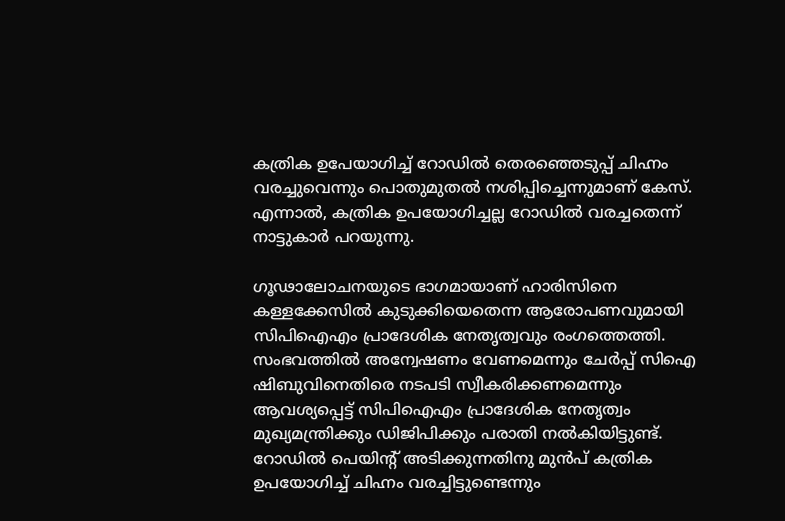കത്രിക ഉപേയാഗിച്ച് റോഡില്‍ തെരഞ്ഞെടുപ്പ് ചിഹ്നം വരച്ചുവെന്നും പൊതുമുതല്‍ നശിപ്പിച്ചെന്നുമാണ് കേസ്. എന്നാല്‍, കത്രിക ഉപയോഗിച്ചല്ല റോഡില്‍ വരച്ചതെന്ന് നാട്ടുകാര്‍ പറയുന്നു.

ഗൂഢാലോചനയുടെ ഭാഗമായാണ് ഹാരിസിനെ കള്ളക്കേസില്‍ കുടുക്കിയെതെന്ന ആരോപണവുമായി സിപിഐഎം പ്രാദേശിക നേതൃത്വവും രംഗത്തെത്തി. സംഭവത്തില്‍ അന്വേഷണം വേണമെന്നും ചേര്‍പ്പ് സിഐ ഷിബുവിനെതിരെ നടപടി സ്വീകരിക്കണമെന്നും ആവശ്യപ്പെട്ട് സിപിഐഎം പ്രാദേശിക നേതൃത്വം മുഖ്യമന്ത്രിക്കും ഡിജിപിക്കും പരാതി നല്‍കിയിട്ടുണ്ട്. റോഡില്‍ പെയിന്റ് അടിക്കുന്നതിനു മുന്‍പ് കത്രിക ഉപയോഗിച്ച് ചിഹ്നം വരച്ചിട്ടുണ്ടെന്നും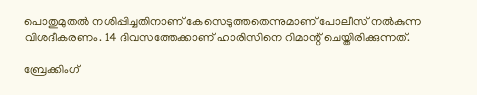പൊതുമുതല്‍ നശിപ്പിച്ചതിനാണ് കേസെടുത്തതെന്നുമാണ് പോലീസ് നല്‍കുന്ന വിശദീകരണം. 14 ദിവസത്തേക്കാണ് ഹാരിസിനെ റിമാന്റ് ചെയ്തിരിക്കുന്നത്.

ബ്രേക്കിംഗ്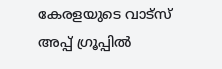കേരളയുടെ വാട്സ് അപ്പ് ഗ്രൂപ്പിൽ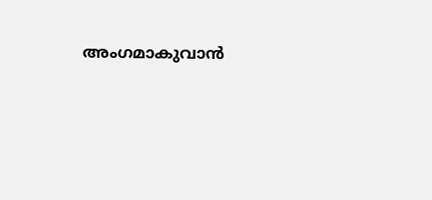അംഗമാകുവാൻ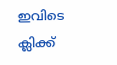ഇവിടെ ക്ലിക്ക്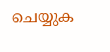ചെയ്യുക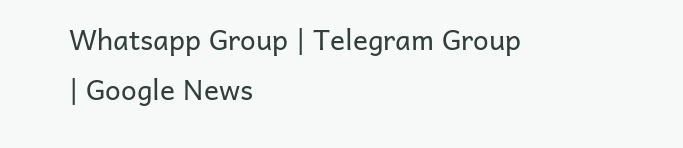Whatsapp Group | Telegram Group | Google News